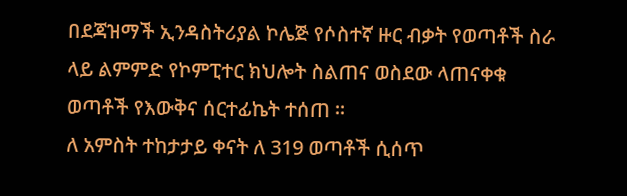በደጃዝማች ኢንዳስትሪያል ኮሌጅ የሶስተኛ ዙር ብቃት የወጣቶች ስራ ላይ ልምምድ የኮምፒተር ክህሎት ስልጠና ወስደው ላጠናቀቁ ወጣቶች የእውቅና ሰርተፊኬት ተሰጠ ።
ለ አምስት ተከታታይ ቀናት ለ 319 ወጣቶች ሲሰጥ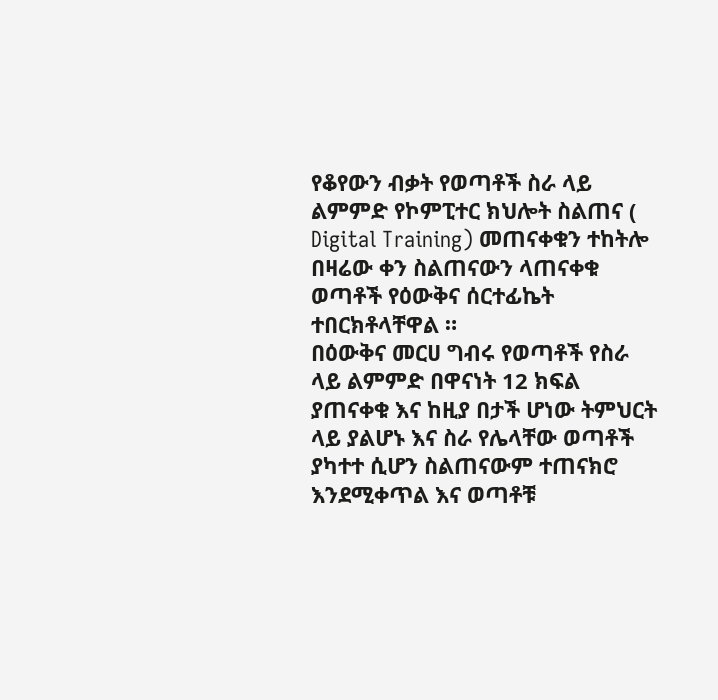የቆየውን ብቃት የወጣቶች ስራ ላይ ልምምድ የኮምፒተር ክህሎት ስልጠና ( Digital Training) መጠናቀቁን ተከትሎ በዛሬው ቀን ስልጠናውን ላጠናቀቁ ወጣቶች የዕውቅና ሰርተፊኬት ተበርክቶላቸዋል ።
በዕውቅና መርሀ ግብሩ የወጣቶች የስራ ላይ ልምምድ በዋናነት 12 ክፍል ያጠናቀቁ እና ከዚያ በታች ሆነው ትምህርት ላይ ያልሆኑ እና ስራ የሌላቸው ወጣቶች ያካተተ ሲሆን ስልጠናውም ተጠናክሮ እንደሚቀጥል እና ወጣቶቹ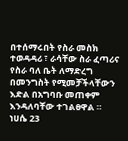በተሰማሩበት የስራ መስክ ተወዳዳሪ ፣ ራሳቸው ስራ ፈጣሪና የስራ ባለ ቤት ለማድረግ በመንግስት የሚመቻችላቸውን እድል በአግባቡ መጠቀም እንዳለባቸው ተገልፀዋል ።
ነሀሴ 23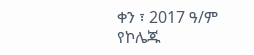ቀን ፣ 2017 ዓ/ም
የኮሌጁ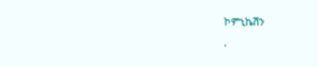ኮምኒኬሽን
.